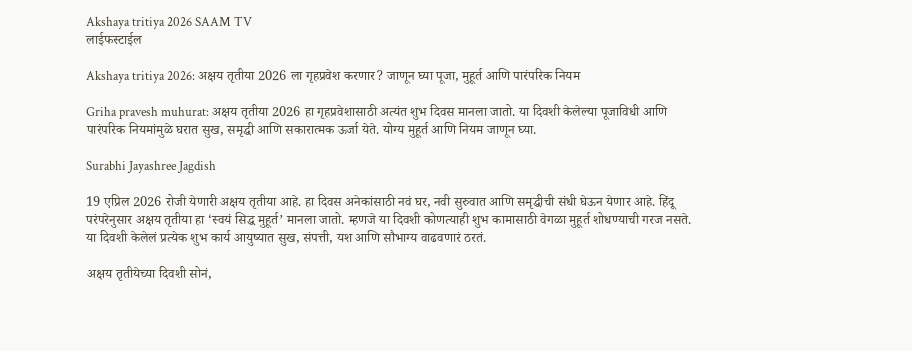Akshaya tritiya 2026 SAAM TV
लाईफस्टाईल

Akshaya tritiya 2026: अक्षय तृतीया 2026 ला गृहप्रवेश करणार? जाणून घ्या पूजा, मुहूर्त आणि पारंपरिक नियम

Griha pravesh muhurat: अक्षय तृतीया 2026 हा गृहप्रवेशासाठी अत्यंत शुभ दिवस मानला जातो. या दिवशी केलेल्या पूजाविधी आणि पारंपरिक नियमांमुळे घरात सुख, समृद्धी आणि सकारात्मक ऊर्जा येते. योग्य मुहूर्त आणि नियम जाणून घ्या.

Surabhi Jayashree Jagdish

19 एप्रिल 2026 रोजी येणारी अक्षय तृतीया आहे. हा दिवस अनेकांसाठी नवं घर, नवी सुरुवात आणि समृद्धीची संधी घेऊन येणार आहे. हिंदू परंपरेनुसार अक्षय तृतीया हा ‘स्वयं सिद्ध मुहूर्त’ मानला जातो. म्हणजे या दिवशी कोणत्याही शुभ कामासाठी वेगळा मुहूर्त शोधण्याची गरज नसते. या दिवशी केलेलं प्रत्येक शुभ कार्य आयुष्यात सुख, संपत्ती, यश आणि सौभाग्य वाढवणारं ठरतं.

अक्षय तृतीयेच्या दिवशी सोनं,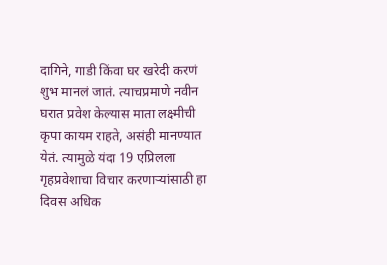दागिने, गाडी किंवा घर खरेदी करणं शुभ मानलं जातं. त्याचप्रमाणे नवीन घरात प्रवेश केल्यास माता लक्ष्मीची कृपा कायम राहते, असंही मानण्यात येतं. त्यामुळे यंदा 19 एप्रिलला गृहप्रवेशाचा विचार करणाऱ्यांसाठी हा दिवस अधिक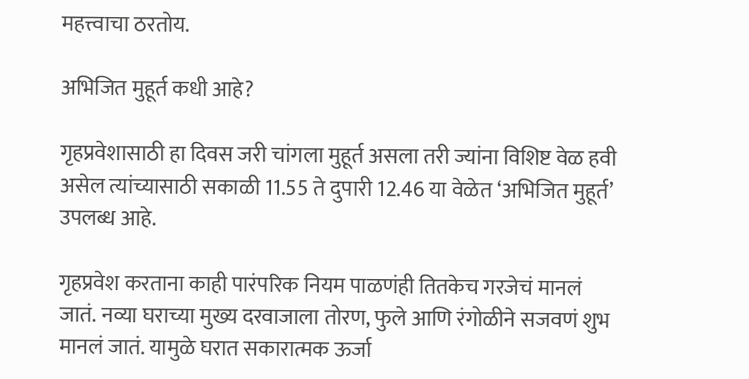महत्त्वाचा ठरतोय.

अभिजित मुहूर्त कधी आहे?

गृहप्रवेशासाठी हा दिवस जरी चांगला मुहूर्त असला तरी ज्यांना विशिष्ट वेळ हवी असेल त्यांच्यासाठी सकाळी 11.55 ते दुपारी 12.46 या वेळेत ‘अभिजित मुहूर्त’ उपलब्ध आहे.

गृहप्रवेश करताना काही पारंपरिक नियम पाळणंही तितकेच गरजेचं मानलं जातं. नव्या घराच्या मुख्य दरवाजाला तोरण, फुले आणि रंगोळीने सजवणं शुभ मानलं जातं. यामुळे घरात सकारात्मक ऊर्जा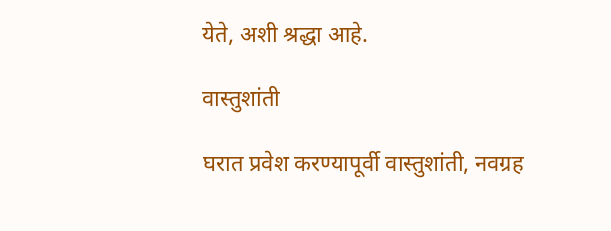येते, अशी श्रद्धा आहे.

वास्तुशांती

घरात प्रवेश करण्यापूर्वी वास्तुशांती, नवग्रह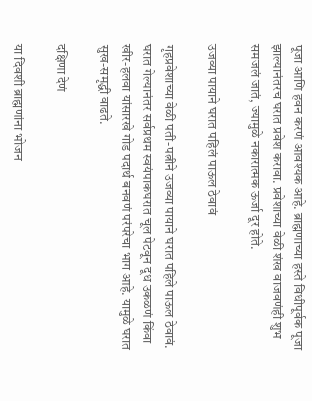पूजा आणि हवन करणं आवश्यक आहे. ब्राह्मणाच्या हस्ते विधीपूर्वक पूजा झाल्यानंतरच घरात प्रवेश करावा. प्रवेशाच्या वेळी शंख वाजवणंही शुभ समजलं जातं, ज्यामुळे नकारात्मक ऊर्जा दूर होते.

उजव्या पायाने घरात पहिलं पाऊल ठेवावं

गृहप्रवेशाच्या वेळी पती-पत्नीने उजव्या पायाने घरात पहिले पाऊल ठेवावं. घरात गेल्यानंतर सर्वप्रथम स्वयंपाकघरात चूल पेटवून दूध उकळणं किंवा खीर-हलवा यांसारखे गोड पदार्थ बनवणं परंपरेचा भाग आहे. यामुळे घरात सुख-समृद्धी वाढते.

दक्षिणा देणं

या दिवशी ब्राह्मणांना भोजन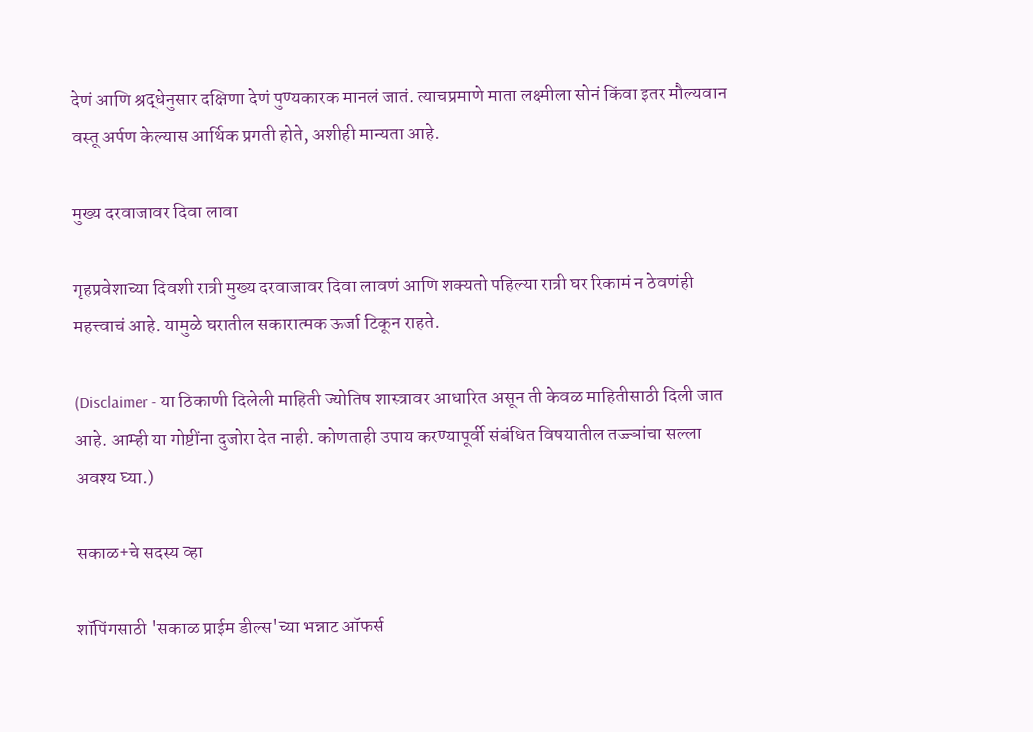देणं आणि श्रद्धेनुसार दक्षिणा देणं पुण्यकारक मानलं जातं. त्याचप्रमाणे माता लक्ष्मीला सोनं किंवा इतर मौल्यवान वस्तू अर्पण केल्यास आर्थिक प्रगती होते, अशीही मान्यता आहे.

मुख्य दरवाजावर दिवा लावा

गृहप्रवेशाच्या दिवशी रात्री मुख्य दरवाजावर दिवा लावणं आणि शक्यतो पहिल्या रात्री घर रिकामं न ठेवणंही महत्त्वाचं आहे. यामुळे घरातील सकारात्मक ऊर्जा टिकून राहते.

(Disclaimer - या ठिकाणी दिलेली माहिती ज्योतिष शास्त्रावर आधारित असून ती केवळ माहितीसाठी दिली जात आहे. आम्ही या गोष्टींना दुजोरा देत नाही. कोणताही उपाय करण्यापूर्वी संबंधित विषयातील तज्ज्ञांचा सल्ला अवश्य घ्या.)

सकाळ+चे सदस्य व्हा

शॉपिंगसाठी 'सकाळ प्राईम डील्स'च्या भन्नाट ऑफर्स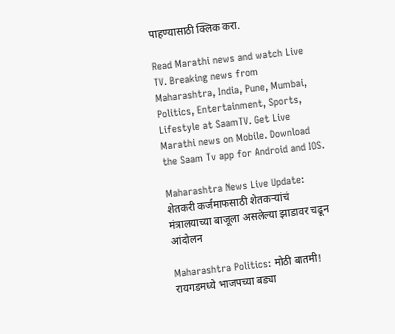पाहण्यासाठी क्लिक करा.

Read Marathi news and watch Live TV. Breaking news from Maharashtra, India, Pune, Mumbai, Politics, Entertainment, Sports, Lifestyle at SaamTV. Get Live Marathi news on Mobile. Download the Saam Tv app for Android and IOS.

Maharashtra News Live Update: शेतकरी कर्जमाफसाठी शेतकऱ्यांचं मंत्रालयाच्या बाजूला असलेल्या झाडावर चढून आंदोलन

Maharashtra Politics: मोठी बातमी! रायगडमध्ये भाजपच्या बड्या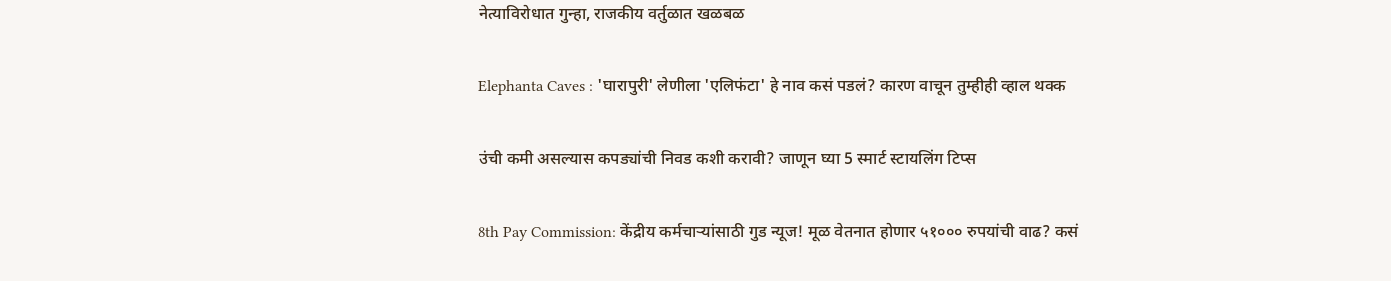नेत्याविरोधात गुन्हा, राजकीय वर्तुळात खळबळ

Elephanta Caves : 'घारापुरी' लेणीला 'एलिफंटा' हे नाव कसं पडलं? कारण वाचून तुम्हीही व्हाल थक्क

उंची कमी असल्यास कपड्यांची निवड कशी करावी? जाणून घ्या 5 स्मार्ट स्टायलिंग टिप्स

8th Pay Commission: केंद्रीय कर्मचाऱ्यांसाठी गुड न्यूज! मूळ वेतनात होणार ५१००० रुपयांची वाढ? कसं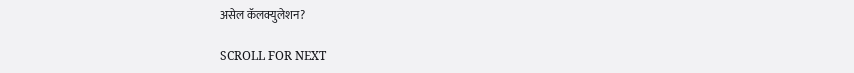असेल कॅलक्युलेशन?

SCROLL FOR NEXT